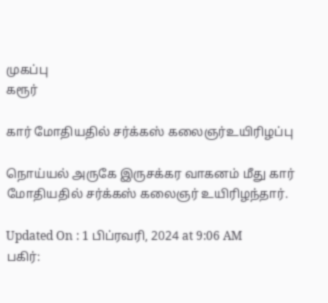முகப்பு
கரூர்

கார் மோதியதில் சர்க்கஸ் கலைஞர்உயிரிழப்பு

நொய்யல் அருகே இருசக்கர வாகனம் மீது கார் மோதியதில் சர்க்கஸ் கலைஞர் உயிரிழந்தார்.

Updated On : 1 பிப்ரவரி, 2024 at 9:06 AM
பகிர்: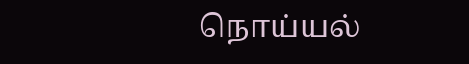நொய்யல்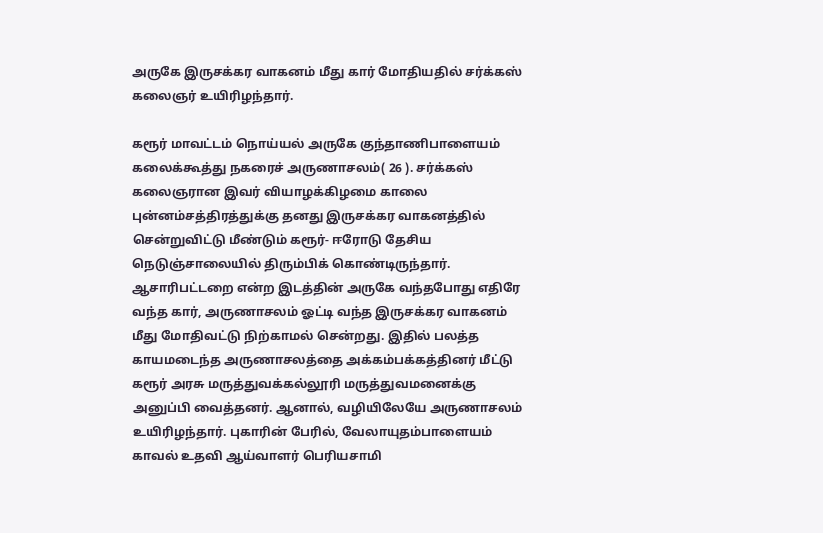அருகே இருசக்கர வாகனம் மீது கார் மோதியதில் சர்க்கஸ் கலைஞர் உயிரிழந்தார்.

கரூர் மாவட்டம் நொய்யல் அருகே குந்தாணிபாளையம் கலைக்கூத்து நகரைச் அருணாசலம்( 26 ). சர்க்கஸ் கலைஞரான இவர் வியாழக்கிழமை காலை புன்னம்சத்திரத்துக்கு தனது இருசக்கர வாகனத்தில் சென்றுவிட்டு மீண்டும் கரூர்- ஈரோடு தேசிய நெடுஞ்சாலையில் திரும்பிக் கொண்டிருந்தார். ஆசாரிபட்டறை என்ற இடத்தின் அருகே வந்தபோது எதிரே வந்த கார், அருணாசலம் ஓட்டி வந்த இருசக்கர வாகனம் மீது மோதிவட்டு நிற்காமல் சென்றது. இதில் பலத்த காயமடைந்த அருணாசலத்தை அக்கம்பக்கத்தினர் மீட்டு கரூர் அரசு மருத்துவக்கல்லூரி மருத்துவமனைக்கு அனுப்பி வைத்தனர். ஆனால், வழியிலேயே அருணாசலம் உயிரிழந்தார். புகாரின் பேரில், வேலாயுதம்பாளையம் காவல் உதவி ஆய்வாளர் பெரியசாமி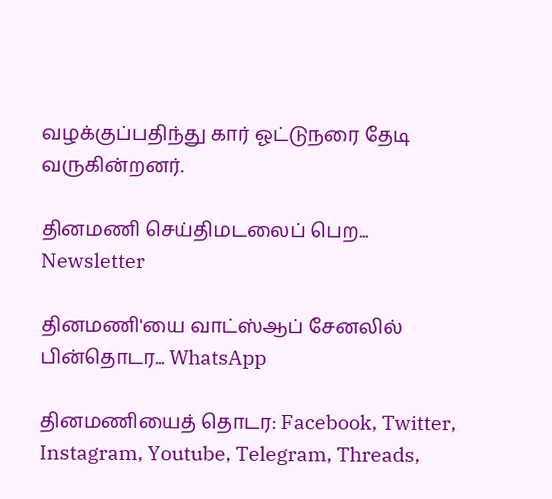வழக்குப்பதிந்து கார் ஓட்டுநரை தேடி வருகின்றனர்.

தினமணி செய்திமடலைப் பெற... Newsletter

தினமணி'யை வாட்ஸ்ஆப் சேனலில் பின்தொடர... WhatsApp

தினமணியைத் தொடர: Facebook, Twitter, Instagram, Youtube, Telegram, Threads,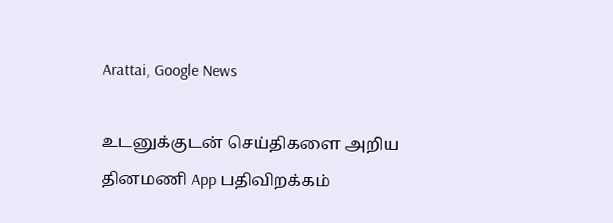Arattai, Google News

உடனுக்குடன் செய்திகளை அறிய தினமணி App பதிவிறக்கம்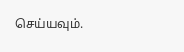செய்யவும்.